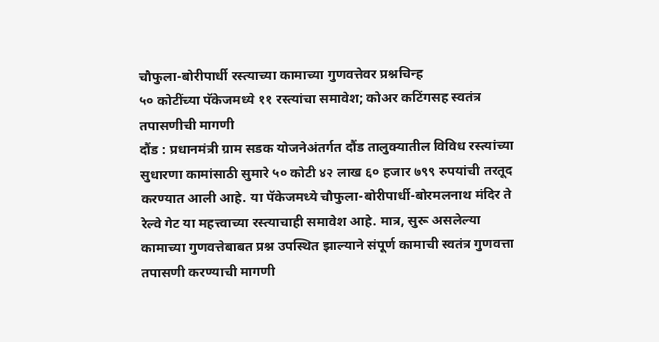चौफुला-बोरीपार्धी रस्त्याच्या कामाच्या गुणवत्तेवर प्रश्नचिन्ह
५० कोटींच्या पॅकेजमध्ये ११ रस्त्यांचा समावेश; कोअर कटिंगसह स्वतंत्र तपासणीची मागणी
दौंड : प्रधानमंत्री ग्राम सडक योजनेअंतर्गत दौंड तालुक्यातील विविध रस्त्यांच्या सुधारणा कामांसाठी सुमारे ५० कोटी ४२ लाख ६० हजार ७९९ रुपयांची तरतूद करण्यात आली आहे. या पॅकेजमध्ये चौफुला-बोरीपार्धी-बोरमलनाथ मंदिर ते रेल्वे गेट या महत्त्वाच्या रस्त्याचाही समावेश आहे. मात्र, सुरू असलेल्या कामाच्या गुणवत्तेबाबत प्रश्न उपस्थित झाल्याने संपूर्ण कामाची स्वतंत्र गुणवत्ता तपासणी करण्याची मागणी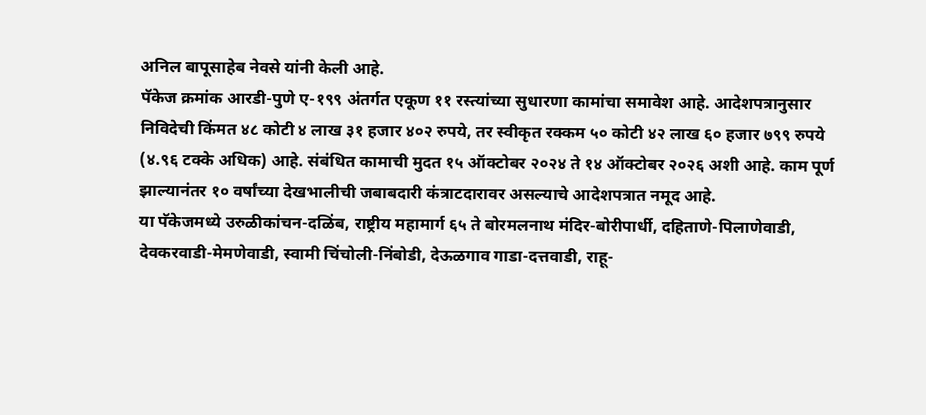अनिल बापूसाहेब नेवसे यांनी केली आहे.
पॅकेज क्रमांक आरडी-पुणे ए-१९९ अंतर्गत एकूण ११ रस्त्यांच्या सुधारणा कामांचा समावेश आहे. आदेशपत्रानुसार निविदेची किंमत ४८ कोटी ४ लाख ३१ हजार ४०२ रुपये, तर स्वीकृत रक्कम ५० कोटी ४२ लाख ६० हजार ७९९ रुपये (४.९६ टक्के अधिक) आहे. संबंधित कामाची मुदत १५ ऑक्टोबर २०२४ ते १४ ऑक्टोबर २०२६ अशी आहे. काम पूर्ण झाल्यानंतर १० वर्षांच्या देखभालीची जबाबदारी कंत्राटदारावर असल्याचे आदेशपत्रात नमूद आहे.
या पॅकेजमध्ये उरुळीकांचन-दळिंब, राष्ट्रीय महामार्ग ६५ ते बोरमलनाथ मंदिर-बोरीपार्धी, दहिताणे-पिलाणेवाडी, देवकरवाडी-मेमणेवाडी, स्वामी चिंचोली-निंबोडी, देऊळगाव गाडा-दत्तवाडी, राहू-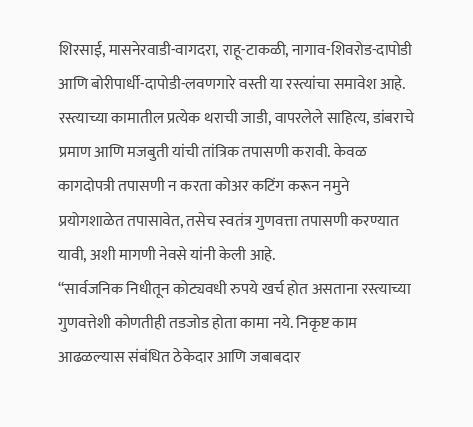शिरसाई, मासनेरवाडी-वागदरा, राहू-टाकळी, नागाव-शिवरोड-दापोडी आणि बोरीपार्धी-दापोडी-लवणगारे वस्ती या रस्त्यांचा समावेश आहे.
रस्त्याच्या कामातील प्रत्येक थराची जाडी, वापरलेले साहित्य, डांबराचे प्रमाण आणि मजबुती यांची तांत्रिक तपासणी करावी. केवळ कागदोपत्री तपासणी न करता कोअर कटिंग करून नमुने प्रयोगशाळेत तपासावेत, तसेच स्वतंत्र गुणवत्ता तपासणी करण्यात यावी, अशी मागणी नेवसे यांनी केली आहे.
“सार्वजनिक निधीतून कोट्यवधी रुपये खर्च होत असताना रस्त्याच्या गुणवत्तेशी कोणतीही तडजोड होता कामा नये. निकृष्ट काम आढळल्यास संबंधित ठेकेदार आणि जबाबदार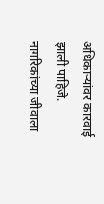अधिकाऱ्यांवर कारवाई झाली पाहिजे. नागरिकांच्या जीवाला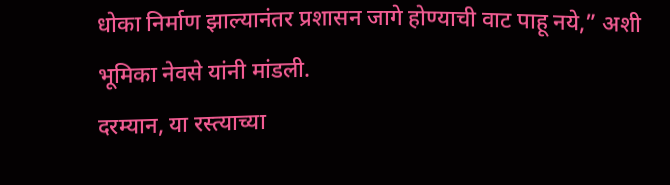धोका निर्माण झाल्यानंतर प्रशासन जागे होण्याची वाट पाहू नये,” अशी भूमिका नेवसे यांनी मांडली.
दरम्यान, या रस्त्याच्या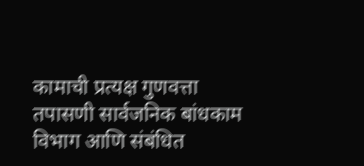कामाची प्रत्यक्ष गुणवत्ता तपासणी सार्वजनिक बांधकाम विभाग आणि संबंधित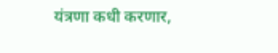यंत्रणा कधी करणार,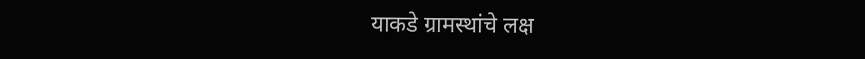याकडे ग्रामस्थांचे लक्ष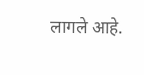लागले आहे.